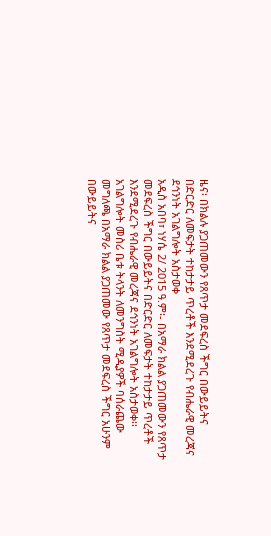ዜና፡ በክልሉ ያጋጠመውን የጸጥታ መደፍረስ ችግር በውይይትና በድርድር ለመፍታት ተከታታይ ጥረቶች እንደሚደረጉ የብሔራዊ መረጃና ደኅንነት አገልግሎት አስታወቀ
አዲስ አበባ፣ ነሃሴ 2/ 2015 ዓ.ም፡- በአማራ ክልል ያጋጠመውን የጸጥታ መደፍረስ ችግር በውይይትና በድርድር ለመፍታት ተከታታይ ጥረቶች እንደሚደረጉ የብሔራዊ መረጃና ደኅንነት አገልግሎት አስታወቀ፡፡ አገልግሎት መስሪ ቤቱ ትላንት ለመንግስት ሚዲያዎች ባሰራጨው መግለጫ በአማራ ክልል ያጋጠመው የጸጥታ መደፍረስ ችግር አሁንም በውይይትና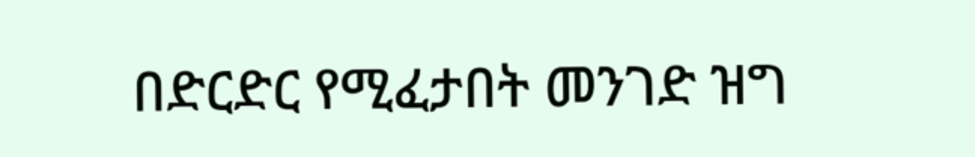በድርድር የሚፈታበት መንገድ ዝግ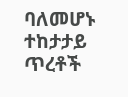ባለመሆኑ ተከታታይ ጥረቶች